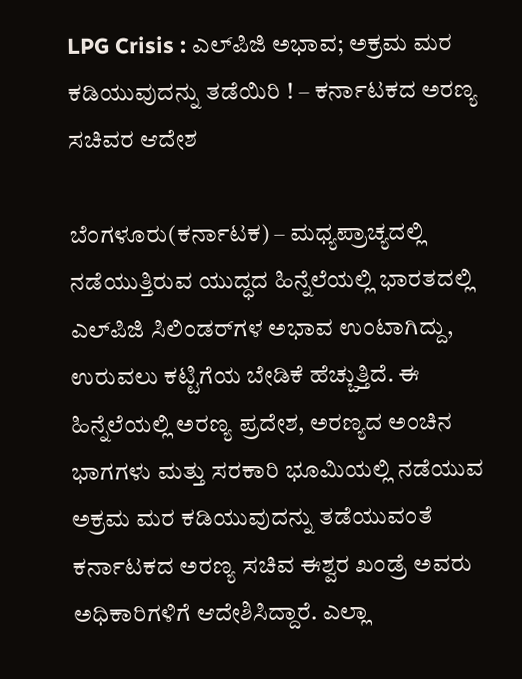LPG Crisis : ಎಲ್‌ಪಿಜಿ ಅಭಾವ; ಅಕ್ರಮ ಮರ ಕಡಿಯುವುದನ್ನು ತಡೆಯಿರಿ ! – ಕರ್ನಾಟಕದ ಅರಣ್ಯ ಸಚಿವರ ಆದೇಶ

ಬೆಂಗಳೂರು(ಕರ್ನಾಟಕ) – ಮಧ್ಯಪ್ರಾಚ್ಯದಲ್ಲಿ ನಡೆಯುತ್ತಿರುವ ಯುದ್ಧದ ಹಿನ್ನೆಲೆಯಲ್ಲಿ ಭಾರತದಲ್ಲಿ ಎಲ್‌ಪಿಜಿ ಸಿಲಿಂಡರ್‌ಗಳ ಅಭಾವ ಉಂಟಾಗಿದ್ದು, ಉರುವಲು ಕಟ್ಟಿಗೆಯ ಬೇಡಿಕೆ ಹೆಚ್ಚುತ್ತಿದೆ. ಈ ಹಿನ್ನೆಲೆಯಲ್ಲಿ ಅರಣ್ಯ ಪ್ರದೇಶ, ಅರಣ್ಯದ ಅಂಚಿನ ಭಾಗಗಳು ಮತ್ತು ಸರಕಾರಿ ಭೂಮಿಯಲ್ಲಿ ನಡೆಯುವ ಅಕ್ರಮ ಮರ ಕಡಿಯುವುದನ್ನು ತಡೆಯುವಂತೆ ಕರ್ನಾಟಕದ ಅರಣ್ಯ ಸಚಿವ ಈಶ್ವರ ಖಂಡ್ರೆ ಅವರು ಅಧಿಕಾರಿಗಳಿಗೆ ಆದೇಶಿಸಿದ್ದಾರೆ. ಎಲ್ಲಾ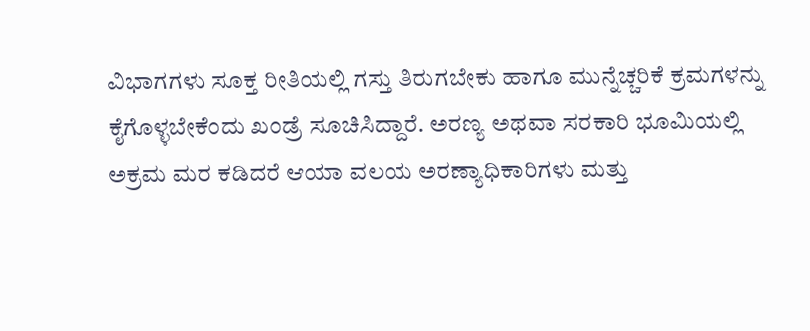ವಿಭಾಗಗಳು ಸೂಕ್ತ ರೀತಿಯಲ್ಲಿ ಗಸ್ತು ತಿರುಗಬೇಕು ಹಾಗೂ ಮುನ್ನೆಚ್ಚರಿಕೆ ಕ್ರಮಗಳನ್ನು ಕೈಗೊಳ್ಳಬೇಕೆಂದು ಖಂಡ್ರೆ ಸೂಚಿಸಿದ್ದಾರೆ. ಅರಣ್ಯ ಅಥವಾ ಸರಕಾರಿ ಭೂಮಿಯಲ್ಲಿ ಅಕ್ರಮ ಮರ ಕಡಿದರೆ ಆಯಾ ವಲಯ ಅರಣ್ಯಾಧಿಕಾರಿಗಳು ಮತ್ತು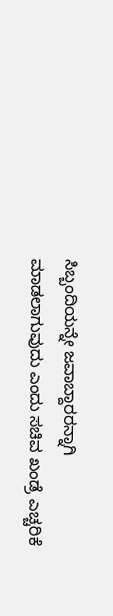ಸಿಬ್ಬಂದಿಯನ್ನೇ ಜವಾಬ್ದಾರರನ್ನಾಗಿ ಮಾಡಲಾಗುವುದು ಎಂದು ಸಚಿವ ಖಂಡ್ರೆ ಎಚ್ಚರಿಕೆ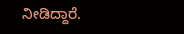ನೀಡಿದ್ದಾರೆ.